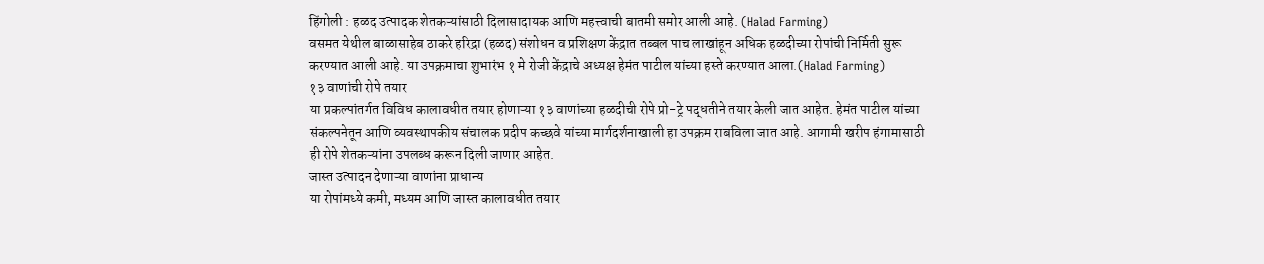हिंगोली : हळद उत्पादक शेतकऱ्यांसाठी दिलासादायक आणि महत्त्वाची बातमी समोर आली आहे. (Halad Farming)
वसमत येथील बाळासाहेब ठाकरे हरिद्रा (हळद) संशोधन व प्रशिक्षण केंद्रात तब्बल पाच लाखांहून अधिक हळदीच्या रोपांची निर्मिती सुरू करण्यात आली आहे. या उपक्रमाचा शुभारंभ १ मे रोजी केंद्राचे अध्यक्ष हेमंत पाटील यांच्या हस्ते करण्यात आला.(Halad Farming)
१३ वाणांची रोपे तयार
या प्रकल्पांतर्गत विविध कालावधीत तयार होणाऱ्या १३ वाणांच्या हळदीची रोपे प्रो-ट्रे पद्धतीने तयार केली जात आहेत. हेमंत पाटील यांच्या संकल्पनेतून आणि व्यवस्थापकीय संचालक प्रदीप कच्छवे यांच्या मार्गदर्शनाखाली हा उपक्रम राबविला जात आहे. आगामी खरीप हंगामासाठी ही रोपे शेतकऱ्यांना उपलब्ध करून दिली जाणार आहेत.
जास्त उत्पादन देणाऱ्या वाणांना प्राधान्य
या रोपांमध्ये कमी, मध्यम आणि जास्त कालावधीत तयार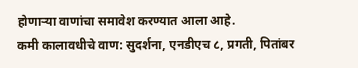होणाऱ्या वाणांचा समावेश करण्यात आला आहे.
कमी कालावधीचे वाण: सुदर्शना, एनडीएच ८, प्रगती, पितांबर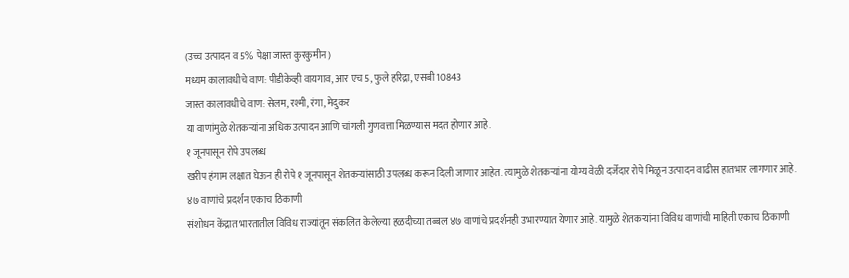(उच्च उत्पादन व 5% पेक्षा जास्त कुरकुमीन)
मध्यम कालावधीचे वाण: पीडीकेव्ही वायगाव, आर एच 5, फुले हरिद्रा, एसबी 10843
जास्त कालावधीचे वाण: सेलम, रश्मी, रंगा, मेदुकर
या वाणांमुळे शेतकऱ्यांना अधिक उत्पादन आणि चांगली गुणवत्ता मिळण्यास मदत होणार आहे.
१ जूनपासून रोपे उपलब्ध
खरीप हंगाम लक्षात घेऊन ही रोपे १ जूनपासून शेतकऱ्यांसाठी उपलब्ध करून दिली जाणार आहेत. त्यामुळे शेतकऱ्यांना योग्य वेळी दर्जेदार रोपे मिळून उत्पादन वाढीस हातभार लागणार आहे.
४७ वाणांचे प्रदर्शन एकाच ठिकाणी
संशोधन केंद्रात भारतातील विविध राज्यांतून संकलित केलेल्या हळदीच्या तब्बल ४७ वाणांचे प्रदर्शनही उभारण्यात येणार आहे. यामुळे शेतकऱ्यांना विविध वाणांची माहिती एकाच ठिकाणी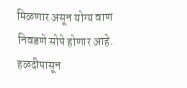मिळणार असून योग्य वाण निवडणे सोपे होणार आहे.
हळदीपासून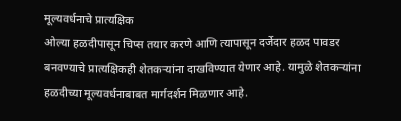मूल्यवर्धनाचे प्रात्यक्षिक
ओल्या हळदीपासून चिप्स तयार करणे आणि त्यापासून दर्जेदार हळद पावडर बनवण्याचे प्रात्यक्षिकही शेतकऱ्यांना दाखविण्यात येणार आहे. यामुळे शेतकऱ्यांना हळदीच्या मूल्यवर्धनाबाबत मार्गदर्शन मिळणार आहे.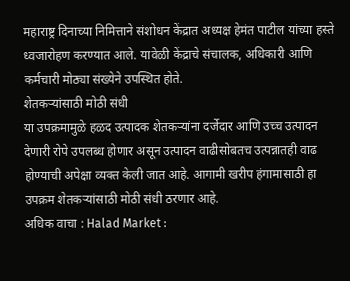महाराष्ट्र दिनाच्या निमित्ताने संशोधन केंद्रात अध्यक्ष हेमंत पाटील यांच्या हस्ते ध्वजारोहण करण्यात आले. यावेळी केंद्राचे संचालक, अधिकारी आणि कर्मचारी मोठ्या संख्येने उपस्थित होते.
शेतकऱ्यांसाठी मोठी संधी
या उपक्रमामुळे हळद उत्पादक शेतकऱ्यांना दर्जेदार आणि उच्च उत्पादन देणारी रोपे उपलब्ध होणार असून उत्पादन वाढीसोबतच उत्पन्नातही वाढ होण्याची अपेक्षा व्यक्त केली जात आहे. आगामी खरीप हंगामासाठी हा उपक्रम शेतकऱ्यांसाठी मोठी संधी ठरणार आहे.
अधिक वाचा : Halad Market :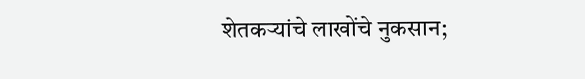शेतकऱ्यांचे लाखोंचे नुकसान;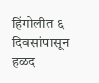हिंगोलीत ६ दिवसांपासून हळद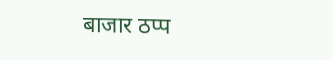बाजार ठप्प